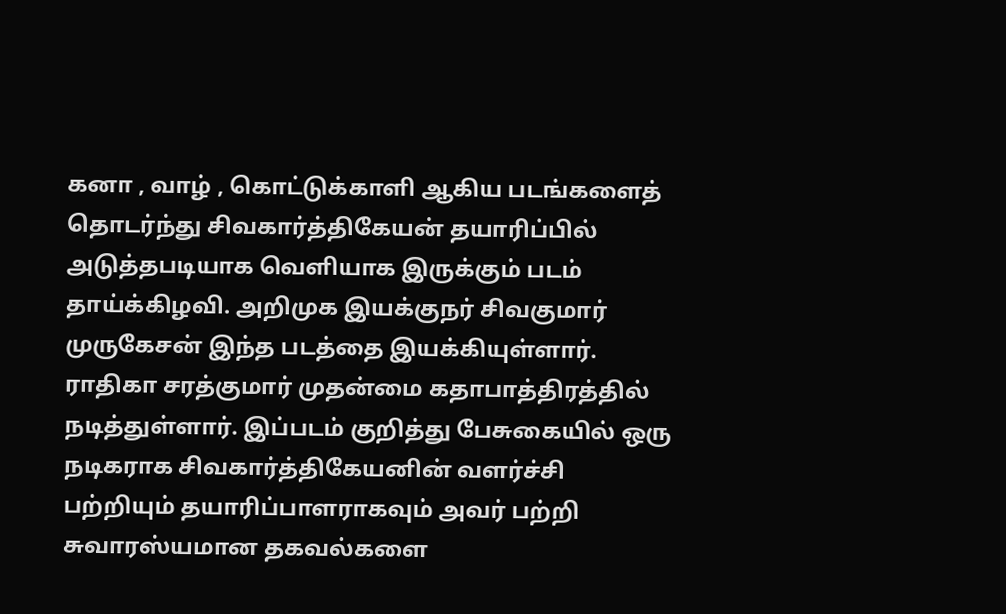கனா , வாழ் , கொட்டுக்காளி ஆகிய படங்களைத் தொடர்ந்து சிவகார்த்திகேயன் தயாரிப்பில் அடுத்தபடியாக வெளியாக இருக்கும் படம் தாய்க்கிழவி. அறிமுக இயக்குநர் சிவகுமார் முருகேசன் இந்த படத்தை இயக்கியுள்ளார். ராதிகா சரத்குமார் முதன்மை கதாபாத்திரத்தில் நடித்துள்ளார். இப்படம் குறித்து பேசுகையில் ஒரு நடிகராக சிவகார்த்திகேயனின் வளர்ச்சி பற்றியும் தயாரிப்பாளராகவும் அவர் பற்றி சுவாரஸ்யமான தகவல்களை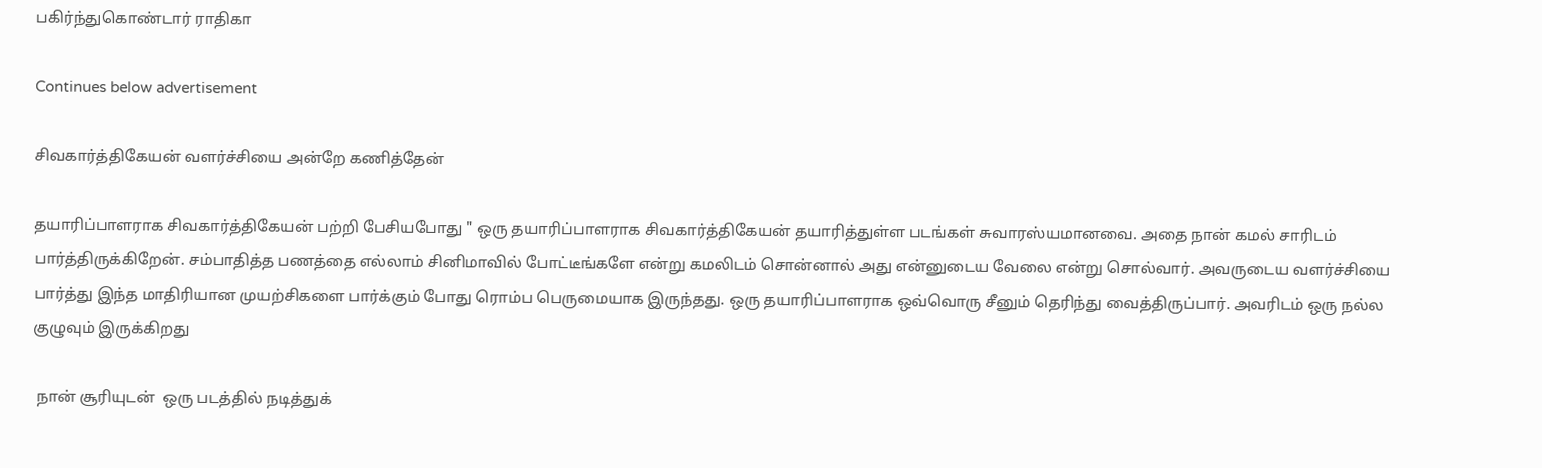பகிர்ந்துகொண்டார் ராதிகா

Continues below advertisement

சிவகார்த்திகேயன் வளர்ச்சியை அன்றே கணித்தேன்

தயாரிப்பாளராக சிவகார்த்திகேயன் பற்றி பேசியபோது " ஒரு தயாரிப்பாளராக சிவகார்த்திகேயன் தயாரித்துள்ள படங்கள் சுவாரஸ்யமானவை. அதை நான் கமல் சாரிடம் பார்த்திருக்கிறேன். சம்பாதித்த பணத்தை எல்லாம் சினிமாவில் போட்டீங்களே என்று கமலிடம் சொன்னால் அது என்னுடைய வேலை என்று சொல்வார். அவருடைய வளர்ச்சியை பார்த்து இந்த மாதிரியான முயற்சிகளை பார்க்கும் போது ரொம்ப பெருமையாக இருந்தது. ஒரு தயாரிப்பாளராக ஒவ்வொரு சீனும் தெரிந்து வைத்திருப்பார். அவரிடம் ஒரு நல்ல குழுவும் இருக்கிறது

 நான் சூரியுடன்  ஒரு படத்தில் நடித்துக்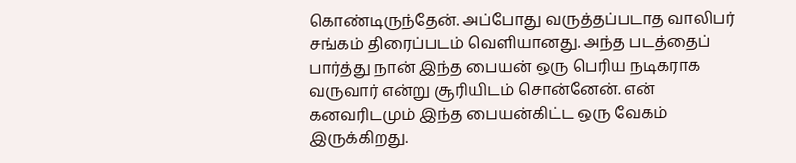கொண்டிருந்தேன். அப்போது வருத்தப்படாத வாலிபர் சங்கம் திரைப்படம் வெளியானது. அந்த படத்தைப் பார்த்து நான் இந்த பையன் ஒரு பெரிய நடிகராக வருவார் என்று சூரியிடம் சொன்னேன். என் கனவரிடமும் இந்த பையன்கிட்ட ஒரு வேகம் இருக்கிறது.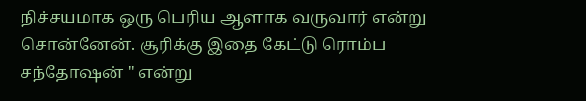நிச்சயமாக ஒரு பெரிய ஆளாக வருவார் என்று சொன்னேன். சூரிக்கு இதை கேட்டு ரொம்ப சந்தோஷன் " என்று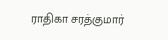ராதிகா சரத்குமார்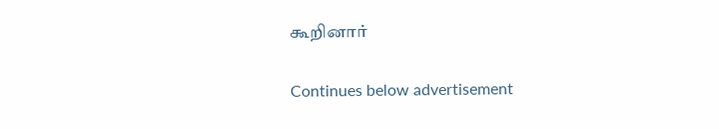கூறினார்

Continues below advertisement